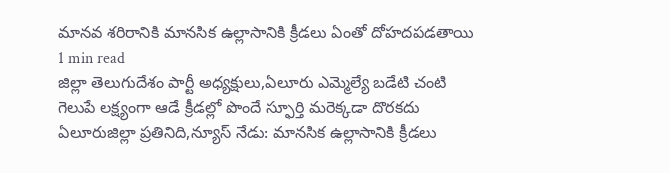మానవ శరిరానికి మానసిక ఉల్లాసానికి క్రీడలు ఏంతో దోహదపడతాయి
1 min read
జిల్లా తెలుగుదేశం పార్టీ అధ్యక్షులు,ఏలూరు ఎమ్మెల్యే బడేటి చంటి
గెలుపే లక్ష్యంగా ఆడే క్రీడల్లో పొందే స్ఫూర్తి మరెక్కడా దొరకదు
ఏలూరుజిల్లా ప్రతినిది,న్యూస్ నేడు: మానసిక ఉల్లాసానికి క్రీడలు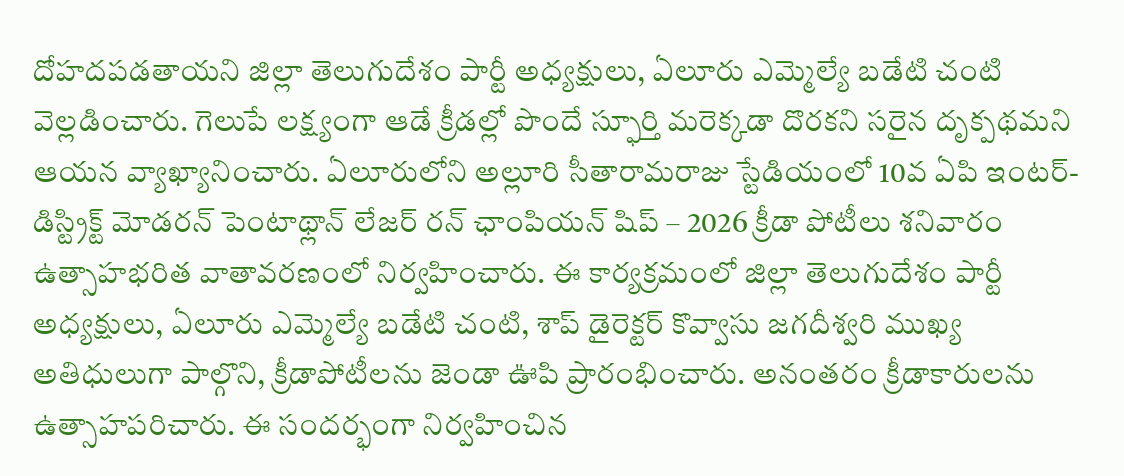దోహదపడతాయని జిల్లా తెలుగుదేశం పార్టీ అధ్యక్షులు, ఏలూరు ఎమ్మెల్యే బడేటి చంటి వెల్లడించారు. గెలుపే లక్ష్యంగా ఆడే క్రీడల్లో పొందే స్ఫూర్తి మరెక్కడా దొరకని సరైన దృక్పథమని ఆయన వ్యాఖ్యానించారు. ఏలూరులోని అల్లూరి సీతారామరాజు స్టేడియంలో 10వ ఏపి ఇంటర్-డిస్ట్రిక్ట్ మోడరన్ పెంటాథ్లాన్ లేజర్ రన్ ఛాంపియన్ షిప్ – 2026 క్రీడా పోటీలు శనివారం ఉత్సాహభరిత వాతావరణంలో నిర్వహించారు. ఈ కార్యక్రమంలో జిల్లా తెలుగుదేశం పార్టీ అధ్యక్షులు, ఏలూరు ఎమ్మెల్యే బడేటి చంటి, శాప్ డైరెక్టర్ కొవ్వాసు జగదీశ్వరి ముఖ్య అతిధులుగా పాల్గొని, క్రీడాపోటీలను జెండా ఊపి ప్రారంభించారు. అనంతరం క్రీడాకారులను ఉత్సాహపరిచారు. ఈ సందర్భంగా నిర్వహించిన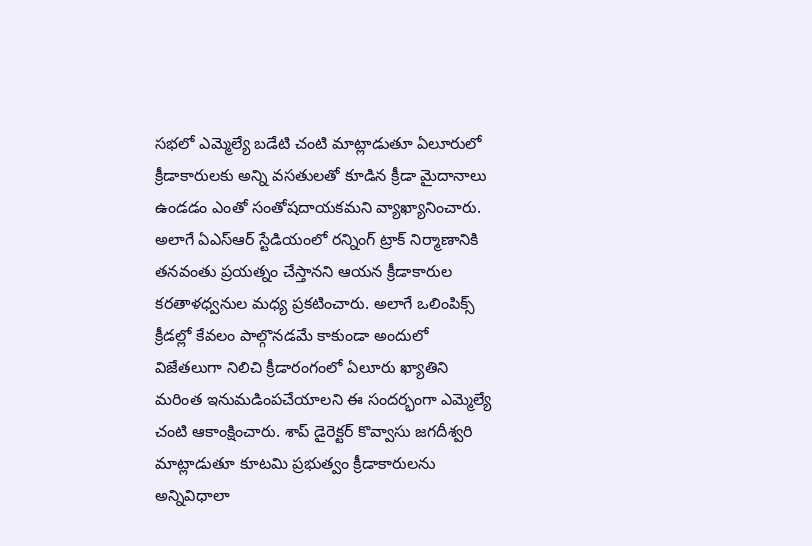సభలో ఎమ్మెల్యే బడేటి చంటి మాట్లాడుతూ ఏలూరులో క్రీడాకారులకు అన్ని వసతులతో కూడిన క్రీడా మైదానాలు ఉండడం ఎంతో సంతోషదాయకమని వ్యాఖ్యానించారు. అలాగే ఏఎస్ఆర్ స్టేడియంలో రన్నింగ్ ట్రాక్ నిర్మాణానికి తనవంతు ప్రయత్నం చేస్తానని ఆయన క్రీడాకారుల కరతాళధ్వనుల మధ్య ప్రకటించారు. అలాగే ఒలింపిక్స్ క్రీడల్లో కేవలం పాల్గొనడమే కాకుండా అందులో విజేతలుగా నిలిచి క్రీడారంగంలో ఏలూరు ఖ్యాతిని మరింత ఇనుమడింపచేయాలని ఈ సందర్భంగా ఎమ్మెల్యే చంటి ఆకాంక్షించారు. శాప్ డైరెక్టర్ కొవ్వాసు జగదీశ్వరి మాట్లాడుతూ కూటమి ప్రభుత్వం క్రీడాకారులను అన్నివిధాలా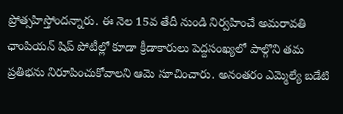ప్రోత్సహిస్తోందన్నారు. ఈ నెల 15వ తేదీ నుండి నిర్వహించే అమరావతి ఛాంపియన్ షిప్ పోటీల్లో కూడా క్రీడాకారులు పెద్దసంఖ్యలో పాల్గొని తమ ప్రతిభను నిరూపించుకోవాలని ఆమె సూచించారు. అనంతరం ఎమ్మెల్యే బడేటి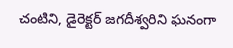చంటిని, డైరెక్టర్ జగదీశ్వరిని ఘనంగా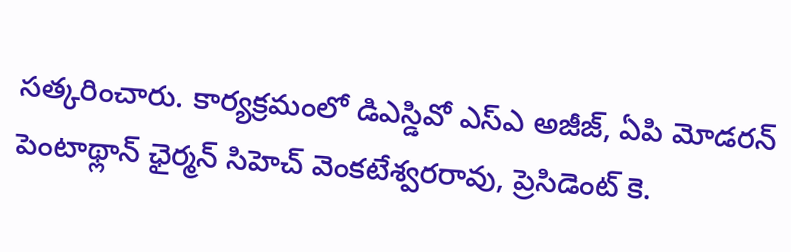సత్కరించారు. కార్యక్రమంలో డిఎస్డివో ఎస్ఎ అజీజ్, ఏపి మోడరన్ పెంటాథ్లాన్ ఛైర్మన్ సిహెచ్ వెంకటేశ్వరరావు, ప్రెసిడెంట్ కె.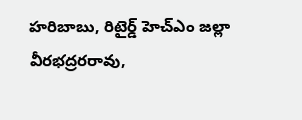హరిబాబు, రిటైర్డ్ హెచ్ఎం జల్లా వీరభద్రరరావు,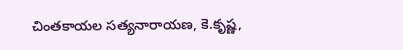చింతకాయల సత్యనారాయణ, కె.కృష్ణ,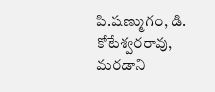పి.షణ్ముగం, డి. కోటేశ్వరరావు, మరడాని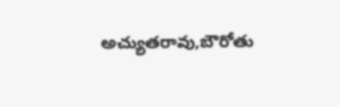అచ్యుతరావు,బౌరోతు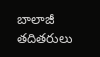బాలాజీ తదితరులు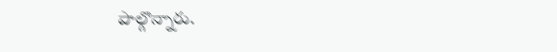పాల్గొన్నారు.